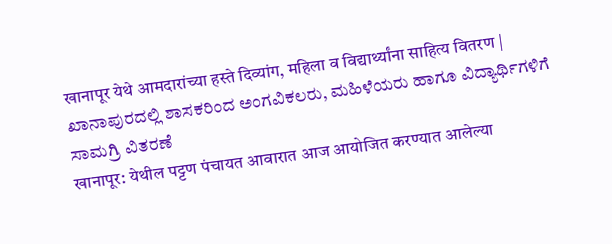खानापूर येथे आमदारांच्या हस्ते दिव्यांग, महिला व विद्यार्थ्यांना साहित्य वितरण | ಖಾನಾಪುರದಲ್ಲಿ ಶಾಸಕರಿಂದ ಅಂಗವಿಕಲರು, ಮಹಿಳೆಯರು ಹಾಗೂ ವಿದ್ಯಾರ್ಥಿಗಳಿಗೆ ಸಾಮಗ್ರಿ ವಿತರಣೆ
खानापूर: येथील पट्टण पंचायत आवारात आज आयोजित करण्यात आलेल्या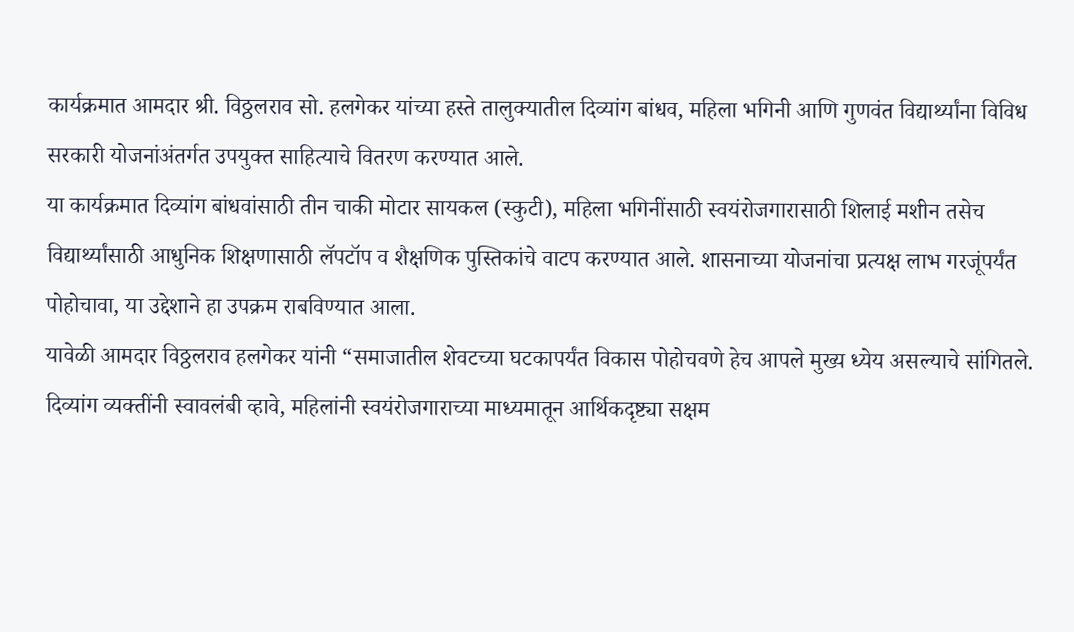कार्यक्रमात आमदार श्री. विठ्ठलराव सो. हलगेकर यांच्या हस्ते तालुक्यातील दिव्यांग बांधव, महिला भगिनी आणि गुणवंत विद्यार्थ्यांना विविध सरकारी योजनांअंतर्गत उपयुक्त साहित्याचे वितरण करण्यात आले.
या कार्यक्रमात दिव्यांग बांधवांसाठी तीन चाकी मोटार सायकल (स्कुटी), महिला भगिनींसाठी स्वयंरोजगारासाठी शिलाई मशीन तसेच विद्यार्थ्यांसाठी आधुनिक शिक्षणासाठी लॅपटॉप व शैक्षणिक पुस्तिकांचे वाटप करण्यात आले. शासनाच्या योजनांचा प्रत्यक्ष लाभ गरजूंपर्यंत पोहोचावा, या उद्देशाने हा उपक्रम राबविण्यात आला.
यावेळी आमदार विठ्ठलराव हलगेकर यांनी “समाजातील शेवटच्या घटकापर्यंत विकास पोहोचवणे हेच आपले मुख्य ध्येय असल्याचे सांगितले. दिव्यांग व्यक्तींनी स्वावलंबी व्हावे, महिलांनी स्वयंरोजगाराच्या माध्यमातून आर्थिकदृष्ट्या सक्षम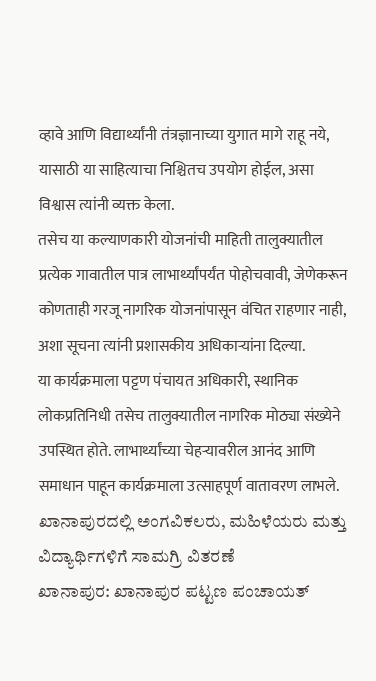व्हावे आणि विद्यार्थ्यांनी तंत्रज्ञानाच्या युगात मागे राहू नये, यासाठी या साहित्याचा निश्चितच उपयोग होईल, असा विश्वास त्यांनी व्यक्त केला.
तसेच या कल्याणकारी योजनांची माहिती तालुक्यातील प्रत्येक गावातील पात्र लाभार्थ्यांपर्यंत पोहोचवावी, जेणेकरून कोणताही गरजू नागरिक योजनांपासून वंचित राहणार नाही, अशा सूचना त्यांनी प्रशासकीय अधिकाऱ्यांना दिल्या.
या कार्यक्रमाला पट्टण पंचायत अधिकारी, स्थानिक लोकप्रतिनिधी तसेच तालुक्यातील नागरिक मोठ्या संख्येने उपस्थित होते. लाभार्थ्यांच्या चेहऱ्यावरील आनंद आणि समाधान पाहून कार्यक्रमाला उत्साहपूर्ण वातावरण लाभले.
ಖಾನಾಪುರದಲ್ಲಿ ಅಂಗವಿಕಲರು, ಮಹಿಳೆಯರು ಮತ್ತು ವಿದ್ಯಾರ್ಥಿಗಳಿಗೆ ಸಾಮಗ್ರಿ ವಿತರಣೆ
ಖಾನಾಪುರ: ಖಾನಾಪುರ ಪಟ್ಟಣ ಪಂಚಾಯತ್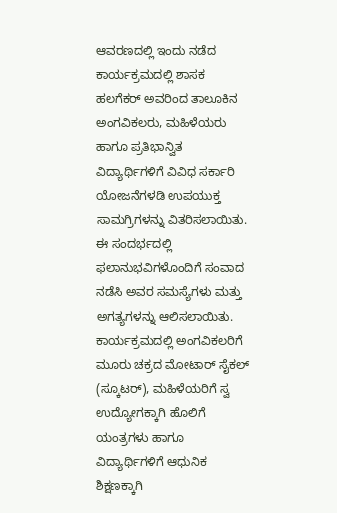ಆವರಣದಲ್ಲಿ ಇಂದು ನಡೆದ ಕಾರ್ಯಕ್ರಮದಲ್ಲಿ ಶಾಸಕ ಹಲಗೆಕರ್ ಅವರಿಂದ ತಾಲೂಕಿನ ಅಂಗವಿಕಲರು, ಮಹಿಳೆಯರು ಹಾಗೂ ಪ್ರತಿಭಾನ್ವಿತ ವಿದ್ಯಾರ್ಥಿಗಳಿಗೆ ವಿವಿಧ ಸರ್ಕಾರಿ ಯೋಜನೆಗಳಡಿ ಉಪಯುಕ್ತ ಸಾಮಗ್ರಿಗಳನ್ನು ವಿತರಿಸಲಾಯಿತು. ಈ ಸಂದರ್ಭದಲ್ಲಿ ಫಲಾನುಭವಿಗಳೊಂದಿಗೆ ಸಂವಾದ ನಡೆಸಿ ಅವರ ಸಮಸ್ಯೆಗಳು ಮತ್ತು ಅಗತ್ಯಗಳನ್ನು ಆಲಿಸಲಾಯಿತು.
ಕಾರ್ಯಕ್ರಮದಲ್ಲಿ ಅಂಗವಿಕಲರಿಗೆ ಮೂರು ಚಕ್ರದ ಮೋಟಾರ್ ಸೈಕಲ್ (ಸ್ಕೂಟರ್), ಮಹಿಳೆಯರಿಗೆ ಸ್ವ ಉದ್ಯೋಗಕ್ಕಾಗಿ ಹೊಲಿಗೆ ಯಂತ್ರಗಳು ಹಾಗೂ ವಿದ್ಯಾರ್ಥಿಗಳಿಗೆ ಆಧುನಿಕ ಶಿಕ್ಷಣಕ್ಕಾಗಿ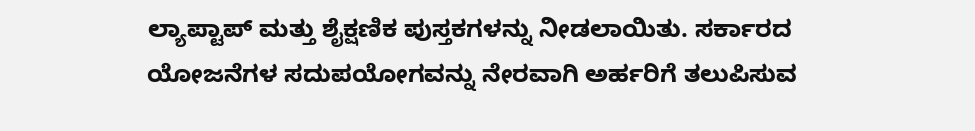ಲ್ಯಾಪ್ಟಾಪ್ ಮತ್ತು ಶೈಕ್ಷಣಿಕ ಪುಸ್ತಕಗಳನ್ನು ನೀಡಲಾಯಿತು. ಸರ್ಕಾರದ ಯೋಜನೆಗಳ ಸದುಪಯೋಗವನ್ನು ನೇರವಾಗಿ ಅರ್ಹರಿಗೆ ತಲುಪಿಸುವ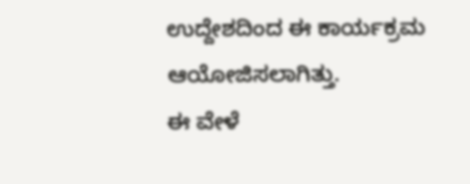ಉದ್ದೇಶದಿಂದ ಈ ಕಾರ್ಯಕ್ರಮ ಆಯೋಜಿಸಲಾಗಿತ್ತು.
ಈ ವೇಳೆ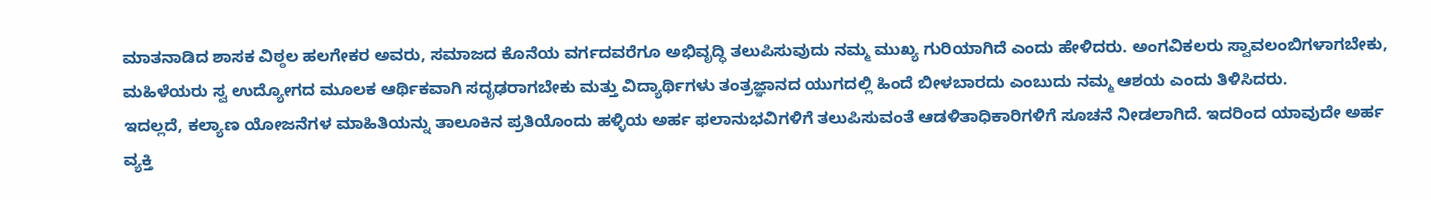ಮಾತನಾಡಿದ ಶಾಸಕ ವಿಠ್ಠಲ ಹಲಗೇಕರ ಅವರು, ಸಮಾಜದ ಕೊನೆಯ ವರ್ಗದವರೆಗೂ ಅಭಿವೃದ್ಧಿ ತಲುಪಿಸುವುದು ನಮ್ಮ ಮುಖ್ಯ ಗುರಿಯಾಗಿದೆ ಎಂದು ಹೇಳಿದರು. ಅಂಗವಿಕಲರು ಸ್ವಾವಲಂಬಿಗಳಾಗಬೇಕು, ಮಹಿಳೆಯರು ಸ್ವ ಉದ್ಯೋಗದ ಮೂಲಕ ಆರ್ಥಿಕವಾಗಿ ಸದೃಢರಾಗಬೇಕು ಮತ್ತು ವಿದ್ಯಾರ್ಥಿಗಳು ತಂತ್ರಜ್ಞಾನದ ಯುಗದಲ್ಲಿ ಹಿಂದೆ ಬೀಳಬಾರದು ಎಂಬುದು ನಮ್ಮ ಆಶಯ ಎಂದು ತಿಳಿಸಿದರು.
ಇದಲ್ಲದೆ, ಕಲ್ಯಾಣ ಯೋಜನೆಗಳ ಮಾಹಿತಿಯನ್ನು ತಾಲೂಕಿನ ಪ್ರತಿಯೊಂದು ಹಳ್ಳಿಯ ಅರ್ಹ ಫಲಾನುಭವಿಗಳಿಗೆ ತಲುಪಿಸುವಂತೆ ಆಡಳಿತಾಧಿಕಾರಿಗಳಿಗೆ ಸೂಚನೆ ನೀಡಲಾಗಿದೆ. ಇದರಿಂದ ಯಾವುದೇ ಅರ್ಹ ವ್ಯಕ್ತಿ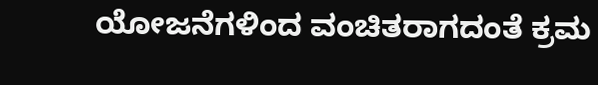ಯೋಜನೆಗಳಿಂದ ವಂಚಿತರಾಗದಂತೆ ಕ್ರಮ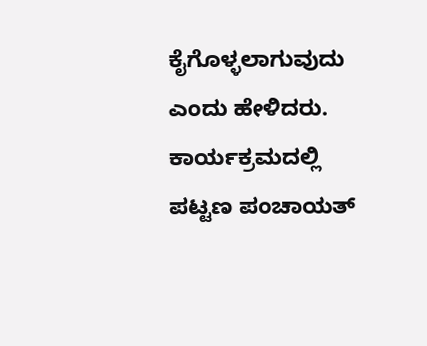ಕೈಗೊಳ್ಳಲಾಗುವುದು ಎಂದು ಹೇಳಿದರು.
ಕಾರ್ಯಕ್ರಮದಲ್ಲಿ ಪಟ್ಟಣ ಪಂಚಾಯತ್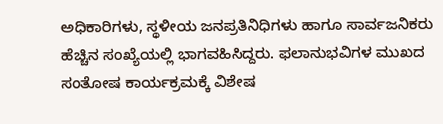ಅಧಿಕಾರಿಗಳು, ಸ್ಥಳೀಯ ಜನಪ್ರತಿನಿಧಿಗಳು ಹಾಗೂ ಸಾರ್ವಜನಿಕರು ಹೆಚ್ಚಿನ ಸಂಖ್ಯೆಯಲ್ಲಿ ಭಾಗವಹಿಸಿದ್ದರು. ಫಲಾನುಭವಿಗಳ ಮುಖದ ಸಂತೋಷ ಕಾರ್ಯಕ್ರಮಕ್ಕೆ ವಿಶೇಷ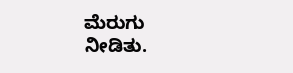ಮೆರುಗು ನೀಡಿತು.